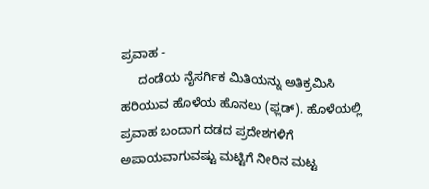ಪ್ರವಾಹ -
     ದಂಡೆಯ ನೈಸರ್ಗಿಕ ಮಿತಿಯನ್ನು ಅತಿಕ್ರಮಿಸಿ ಹರಿಯುವ ಹೊಳೆಯ ಹೊನಲು (ಫ್ಲಡ್). ಹೊಳೆಯಲ್ಲಿ ಪ್ರವಾಹ ಬಂದಾಗ ದಡದ ಪ್ರದೇಶಗಳಿಗೆ ಅಪಾಯವಾಗುವಷ್ಟು ಮಟ್ಟಿಗೆ ನೀರಿನ ಮಟ್ಟ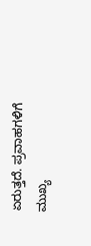ಏರುತ್ತದೆ. ಪ್ರವಾಹಗಳಿಗೆ ಮುಖ್ಯ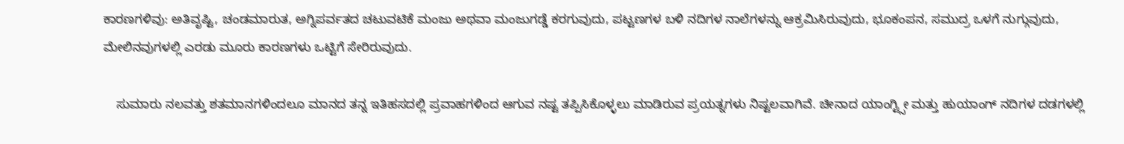ಕಾರಣಗಳಿವು: ಅತಿವೃಷ್ಟಿ, ಚಂಡಮಾರುತ, ಅಗ್ನಿಪರ್ವತದ ಚಟುವಟಿಕೆ ಮಂಜು ಅಥವಾ ಮಂಜುಗಡ್ಡೆ ಕರಗುವುದು, ಪಟ್ಟಣಗಳ ಬಳಿ ನದಿಗಳ ನಾಲೆಗಳನ್ನು ಆಕ್ರಮಿಸಿರುವುದು, ಭೂಕಂಪನ, ಸಮುದ್ರ ಒಳಗೆ ನುಗ್ಗುವುದು, ಮೇಲಿನವುಗಳಲ್ಲಿ ಎರಡು ಮೂರು ಕಾರಣಗಳು ಒಟ್ಟಿಗೆ ಸೇರಿರುವುದು.

    ಸುಮಾರು ನಲವತ್ತು ಶತಮಾನಗಳಿಂದಲೂ ಮಾನದ ತನ್ನ ಇತಿಹಸದಲ್ಲಿ ಪ್ರವಾಹಗಳಿಂದ ಆಗುವ ನಷ್ಟ ತಪ್ಪಿಸಿಕೊಳ್ಳಲು ಮಾಡಿರುವ ಪ್ರಯತ್ನಗಳು ನಿಷ್ಟಲವಾಗಿವೆ. ಚೀನಾದ ಯಾಂಗ್ಟ್ಸೀ ಮತ್ತು ಹುಯಾಂಗ್ ನದಿಗಳ ದಡಗಳಲ್ಲಿ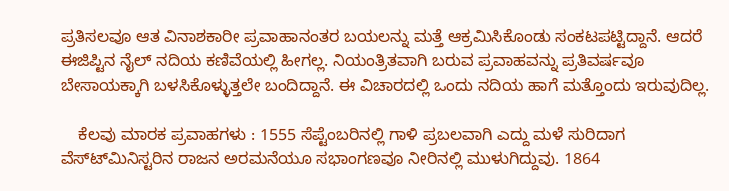ಪ್ರತಿಸಲವೂ ಆತ ವಿನಾಶಕಾರೀ ಪ್ರವಾಹಾನಂತರ ಬಯಲನ್ನು ಮತ್ತೆ ಆಕ್ರಮಿಸಿಕೊಂಡು ಸಂಕಟಪಟ್ಟಿದ್ದಾನೆ. ಆದರೆ ಈಜಿಪ್ಟಿನ ನೈಲ್ ನದಿಯ ಕಣಿವೆಯಲ್ಲಿ ಹೀಗಲ್ಲ. ನಿಯಂತ್ರಿತವಾಗಿ ಬರುವ ಪ್ರವಾಹವನ್ನು ಪ್ರತಿವರ್ಷವೂ ಬೇಸಾಯಕ್ಕಾಗಿ ಬಳಸಿಕೊಳ್ಳುತ್ತಲೇ ಬಂದಿದ್ದಾನೆ. ಈ ವಿಚಾರದಲ್ಲಿ ಒಂದು ನದಿಯ ಹಾಗೆ ಮತ್ತೊಂದು ಇರುವುದಿಲ್ಲ.

    ಕೆಲವು ಮಾರಕ ಪ್ರವಾಹಗಳು : 1555 ಸೆಪ್ಟೆಂಬರಿನಲ್ಲಿ ಗಾಳಿ ಪ್ರಬಲವಾಗಿ ಎದ್ದು ಮಳೆ ಸುರಿದಾಗ ವೆಸ್ಟ್‍ಮಿನಿಸ್ಟರಿನ ರಾಜನ ಅರಮನೆಯೂ ಸಭಾಂಗಣವೂ ನೀರಿನಲ್ಲಿ ಮುಳುಗಿದ್ದುವು. 1864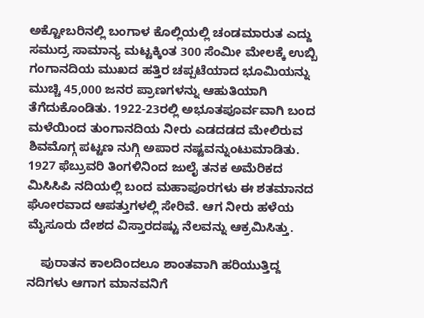ಅಕ್ಟೋಬರಿನಲ್ಲಿ ಬಂಗಾಳ ಕೊಲ್ಲಿಯಲ್ಲಿ ಚಂಡಮಾರುತ ಎದ್ದು ಸಮುದ್ರ ಸಾಮಾನ್ಯ ಮಟ್ಟಕ್ಕಿಂತ 300 ಸೆಂಮೀ ಮೇಲಕ್ಕೆ ಉಬ್ಬಿ ಗಂಗಾನದಿಯ ಮುಖದ ಹತ್ತಿರ ಚಪ್ಪಟೆಯಾದ ಭೂಮಿಯನ್ನು ಮುಚ್ಚಿ 45,000 ಜನರ ಪ್ರಾಣಗಳನ್ನು ಆಹುತಿಯಾಗಿ ತೆಗೆದುಕೊಂಡಿತು. 1922-23ರಲ್ಲಿ ಅಭೂತಪೂರ್ವವಾಗಿ ಬಂದ ಮಳೆಯಿಂದ ತುಂಗಾನದಿಯ ನೀರು ಎಡದಡದ ಮೇಲಿರುವ ಶಿವಮೊಗ್ಗ ಪಟ್ಟಣ ನುಗ್ಗಿ ಅಪಾರ ನಷ್ಟವನ್ನುಂಟುಮಾಡಿತು. 1927 ಫೆಬ್ರುವರಿ ತಿಂಗಳಿನಿಂದ ಜುಲೈ ತನಕ ಅಮೆರಿಕದ ಮಿಸಿಸಿಪಿ ನದಿಯಲ್ಲಿ ಬಂದ ಮಹಾಪೂರಗಳು ಈ ಶತಮಾನದ ಘೋರವಾದ ಆಪತ್ತುಗಳಲ್ಲಿ ಸೇರಿವೆ. ಆಗ ನೀರು ಹಳೆಯ ಮೈಸೂರು ದೇಶದ ವಿಸ್ತಾರದಷ್ಟು ನೆಲವನ್ನು ಆಕ್ರಮಿಸಿತ್ತು.

    ಪುರಾತನ ಕಾಲದಿಂದಲೂ ಶಾಂತವಾಗಿ ಹರಿಯುತ್ತಿದ್ದ ನದಿಗಳು ಆಗಾಗ ಮಾನವನಿಗೆ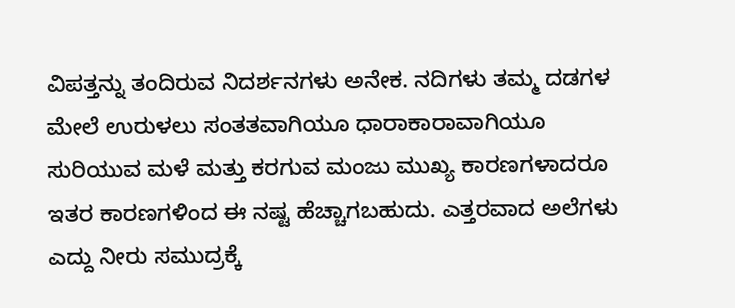ವಿಪತ್ತನ್ನು ತಂದಿರುವ ನಿದರ್ಶನಗಳು ಅನೇಕ. ನದಿಗಳು ತಮ್ಮ ದಡಗಳ ಮೇಲೆ ಉರುಳಲು ಸಂತತವಾಗಿಯೂ ಧಾರಾಕಾರಾವಾಗಿಯೂ ಸುರಿಯುವ ಮಳೆ ಮತ್ತು ಕರಗುವ ಮಂಜು ಮುಖ್ಯ ಕಾರಣಗಳಾದರೂ ಇತರ ಕಾರಣಗಳಿಂದ ಈ ನಷ್ಟ ಹೆಚ್ಚಾಗಬಹುದು. ಎತ್ತರವಾದ ಅಲೆಗಳು ಎದ್ದು ನೀರು ಸಮುದ್ರಕ್ಕೆ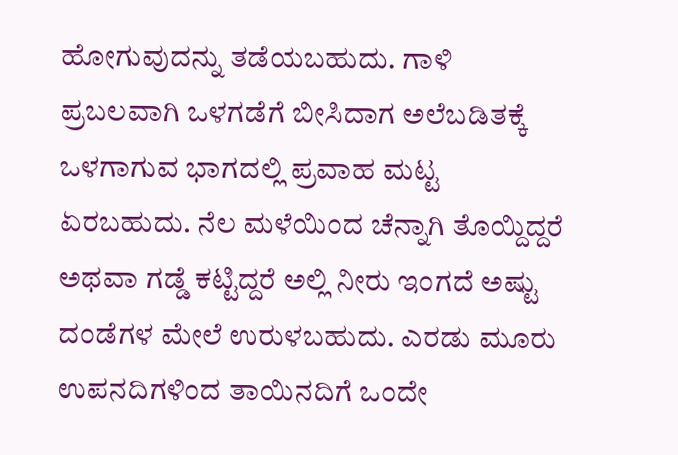ಹೋಗುವುದನ್ನು ತಡೆಯಬಹುದು. ಗಾಳಿ ಪ್ರಬಲವಾಗಿ ಒಳಗಡೆಗೆ ಬೀಸಿದಾಗ ಅಲೆಬಡಿತಕ್ಕೆ ಒಳಗಾಗುವ ಭಾಗದಲ್ಲಿ ಪ್ರವಾಹ ಮಟ್ಟ ಏರಬಹುದು. ನೆಲ ಮಳೆಯಿಂದ ಚೆನ್ನಾಗಿ ತೊಯ್ದಿದ್ದರೆ ಅಥವಾ ಗಡ್ಡೆ ಕಟ್ಟಿದ್ದರೆ ಅಲ್ಲಿ ನೀರು ಇಂಗದೆ ಅಷ್ಟು ದಂಡೆಗಳ ಮೇಲೆ ಉರುಳಬಹುದು. ಎರಡು ಮೂರು ಉಪನದಿಗಳಿಂದ ತಾಯಿನದಿಗೆ ಒಂದೇ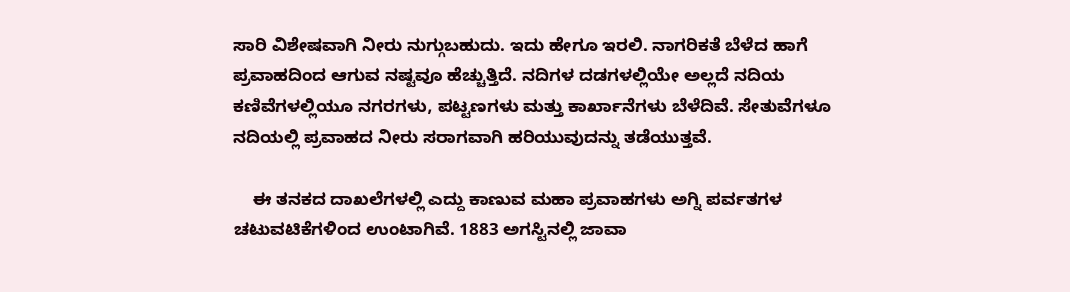ಸಾರಿ ವಿಶೇಷವಾಗಿ ನೀರು ನುಗ್ಗುಬಹುದು. ಇದು ಹೇಗೂ ಇರಲಿ. ನಾಗರಿಕತೆ ಬೆಳೆದ ಹಾಗೆ ಪ್ರವಾಹದಿಂದ ಆಗುವ ನಷ್ಟವೂ ಹೆಚ್ಚುತ್ತಿದೆ. ನದಿಗಳ ದಡಗಳಲ್ಲಿಯೇ ಅಲ್ಲದೆ ನದಿಯ ಕಣಿವೆಗಳಲ್ಲಿಯೂ ನಗರಗಳು, ಪಟ್ಟಣಗಳು ಮತ್ತು ಕಾರ್ಖಾನೆಗಳು ಬೆಳೆದಿವೆ. ಸೇತುವೆಗಳೂ ನದಿಯಲ್ಲಿ ಪ್ರವಾಹದ ನೀರು ಸರಾಗವಾಗಿ ಹರಿಯುವುದನ್ನು ತಡೆಯುತ್ತವೆ.

    ಈ ತನಕದ ದಾಖಲೆಗಳಲ್ಲಿ ಎದ್ದು ಕಾಣುವ ಮಹಾ ಪ್ರವಾಹಗಳು ಅಗ್ನಿ ಪರ್ವತಗಳ ಚಟುವಟಿಕೆಗಳಿಂದ ಉಂಟಾಗಿವೆ. 1883 ಅಗಸ್ಟಿನಲ್ಲಿ ಜಾವಾ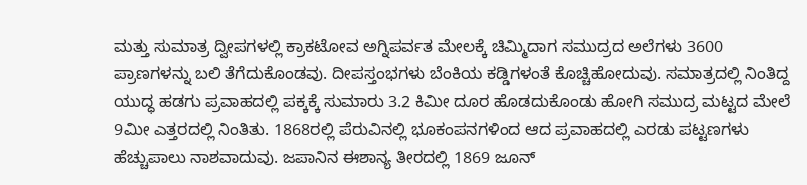ಮತ್ತು ಸುಮಾತ್ರ ದ್ವೀಪಗಳಲ್ಲಿ ಕ್ರಾಕಟೋವ ಅಗ್ನಿಪರ್ವತ ಮೇಲಕ್ಕೆ ಚಿಮ್ಮಿದಾಗ ಸಮುದ್ರದ ಅಲೆಗಳು 3600 ಪ್ರಾಣಗಳನ್ನು ಬಲಿ ತೆಗೆದುಕೊಂಡವು. ದೀಪಸ್ತಂಭಗಳು ಬೆಂಕಿಯ ಕಡ್ಡಿಗಳಂತೆ ಕೊಚ್ಚಿಹೋದುವು. ಸಮಾತ್ರದಲ್ಲಿ ನಿಂತಿದ್ದ ಯುದ್ಧ ಹಡಗು ಪ್ರವಾಹದಲ್ಲಿ ಪಕ್ಕಕ್ಕೆ ಸುಮಾರು 3.2 ಕಿಮೀ ದೂರ ಹೊಡದುಕೊಂಡು ಹೋಗಿ ಸಮುದ್ರ ಮಟ್ಟದ ಮೇಲೆ 9ಮೀ ಎತ್ತರದಲ್ಲಿ ನಿಂತಿತು. 1868ರಲ್ಲಿ ಪೆರುವಿನಲ್ಲಿ ಭೂಕಂಪನಗಳಿಂದ ಆದ ಪ್ರವಾಹದಲ್ಲಿ ಎರಡು ಪಟ್ಟಣಗಳು ಹೆಚ್ಚುಪಾಲು ನಾಶವಾದುವು. ಜಪಾನಿನ ಈಶಾನ್ಯ ತೀರದಲ್ಲಿ 1869 ಜೂನ್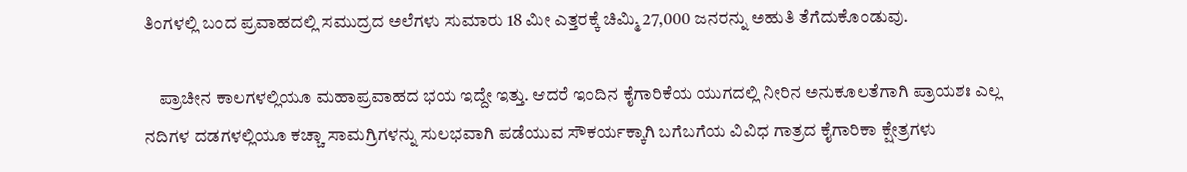ತಿಂಗಳಲ್ಲಿ ಬಂದ ಪ್ರವಾಹದಲ್ಲಿ ಸಮುದ್ರದ ಅಲೆಗಳು ಸುಮಾರು 18 ಮೀ ಎತ್ತರಕ್ಕೆ ಚಿಮ್ಮಿ 27,000 ಜನರನ್ನು ಅಹುತಿ ತೆಗೆದುಕೊಂಡುವು.

    ಪ್ರಾಚೀನ ಕಾಲಗಳಲ್ಲಿಯೂ ಮಹಾಪ್ರವಾಹದ ಭಯ ಇದ್ದೇ ಇತ್ತು. ಆದರೆ ಇಂದಿನ ಕೈಗಾರಿಕೆಯ ಯುಗದಲ್ಲಿ ನೀರಿನ ಅನುಕೂಲತೆಗಾಗಿ ಪ್ರಾಯಶಃ ಎಲ್ಲ ನದಿಗಳ ದಡಗಳಲ್ಲಿಯೂ ಕಚ್ಚಾ ಸಾಮಗ್ರಿಗಳನ್ನು ಸುಲಭವಾಗಿ ಪಡೆಯುವ ಸೌಕರ್ಯಕ್ಕಾಗಿ ಬಗೆಬಗೆಯ ವಿವಿಧ ಗಾತ್ರದ ಕೈಗಾರಿಕಾ ಕ್ಷೇತ್ರಗಳು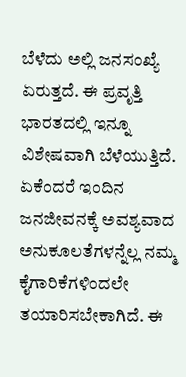ಬೆಳೆದು ಅಲ್ಲಿ ಜನಸಂಖ್ಯೆ ಏರುತ್ತದೆ. ಈ ಪ್ರವೃತ್ತಿ ಭಾರತದಲ್ಲಿ ಇನ್ನೂ ವಿಶೇಷವಾಗಿ ಬೆಳೆಯುತ್ತಿದೆ. ಏಕೆಂದರೆ ಇಂದಿನ ಜನಜೀವನಕ್ಕೆ ಅವಶ್ಯವಾದ ಅನುಕೂಲತೆಗಳನ್ನೆಲ್ಲ ನಮ್ಮ ಕೈಗಾರಿಕೆಗಳಿಂದಲೇ ತಯಾರಿಸಬೇಕಾಗಿದೆ. ಈ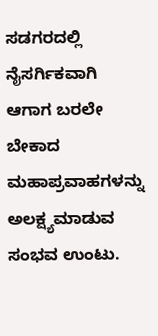ಸಡಗರದಲ್ಲಿ ನೈಸರ್ಗಿಕವಾಗಿ ಆಗಾಗ ಬರಲೇ ಬೇಕಾದ ಮಹಾಪ್ರವಾಹಗಳನ್ನು ಅಲಕ್ಷ್ಯಮಾಡುವ ಸಂಭವ ಉಂಟು.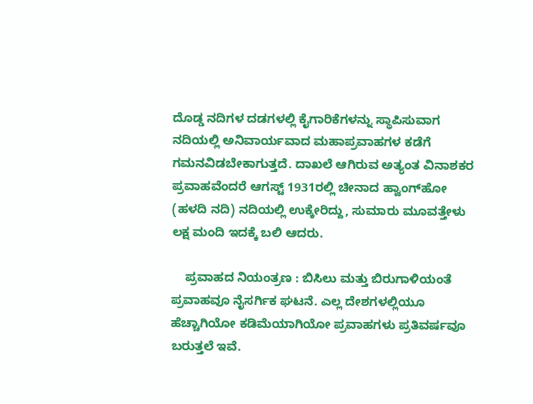ದೊಡ್ಡ ನದಿಗಳ ದಡಗಳಲ್ಲಿ ಕೈಗಾರಿಕೆಗಳನ್ನು ಸ್ಥಾಪಿಸುವಾಗ ನದಿಯಲ್ಲಿ ಅನಿವಾರ್ಯವಾದ ಮಹಾಪ್ರವಾಹಗಳ ಕಡೆಗೆ ಗಮನವಿಡಬೇಕಾಗುತ್ತದೆ. ದಾಖಲೆ ಆಗಿರುವ ಅತ್ಯಂತ ವಿನಾಶಕರ ಪ್ರವಾಹವೆಂದರೆ ಆಗಸ್ಟ್ 1931ರಲ್ಲಿ ಚೀನಾದ ಹ್ವಾಂಗ್‍ಹೋ (ಹಳದಿ ನದಿ) ನದಿಯಲ್ಲಿ ಉಕ್ಕೇರಿದ್ದು, ಸುಮಾರು ಮೂವತ್ತೇಳು ಲಕ್ಷ ಮಂದಿ ಇದಕ್ಕೆ ಬಲಿ ಆದರು.

    ಪ್ರವಾಹದ ನಿಯಂತ್ರಣ : ಬಿಸಿಲು ಮತ್ತು ಬಿರುಗಾಳಿಯಂತೆ ಪ್ರವಾಹವೂ ನೈಸರ್ಗಿಕ ಘಟನೆ. ಎಲ್ಲ ದೇಶಗಳಲ್ಲಿಯೂ ಹೆಚ್ಚಾಗಿಯೋ ಕಡಿಮೆಯಾಗಿಯೋ ಪ್ರವಾಹಗಳು ಪ್ರತಿವರ್ಷವೂ ಬರುತ್ತಲೆ ಇವೆ.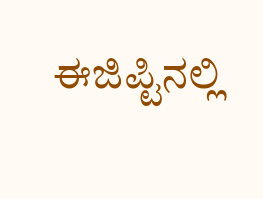ಈಜಿಪ್ಟಿನಲ್ಲಿ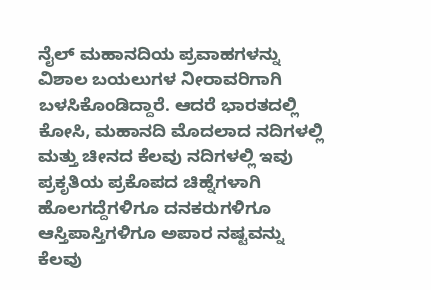ನೈಲ್ ಮಹಾನದಿಯ ಪ್ರವಾಹಗಳನ್ನು ವಿಶಾಲ ಬಯಲುಗಳ ನೀರಾವರಿಗಾಗಿ ಬಳಸಿಕೊಂಡಿದ್ದಾರೆ. ಆದರೆ ಭಾರತದಲ್ಲಿ ಕೋಸಿ, ಮಹಾನದಿ ಮೊದಲಾದ ನದಿಗಳಲ್ಲಿ ಮತ್ತು ಚೀನದ ಕೆಲವು ನದಿಗಳಲ್ಲಿ ಇವು ಪ್ರಕೃತಿಯ ಪ್ರಕೊಪದ ಚಿಹ್ನೆಗಳಾಗಿ ಹೊಲಗದ್ದೆಗಳಿಗೂ ದನಕರುಗಳಿಗೂ ಆಸ್ತಿಪಾಸ್ತಿಗಳಿಗೂ ಅಪಾರ ನಷ್ಟವನ್ನು ಕೆಲವು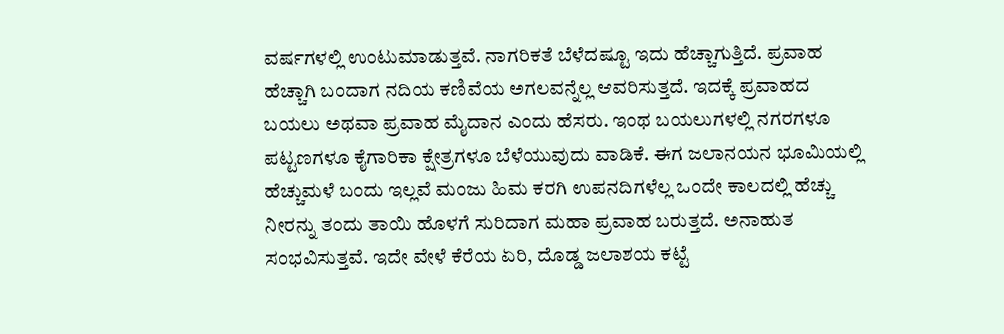ವರ್ಷಗಳಲ್ಲಿ ಉಂಟುಮಾಡುತ್ತವೆ. ನಾಗರಿಕತೆ ಬೆಳೆದಷ್ಟೂ ಇದು ಹೆಚ್ಚಾಗುತ್ತಿದೆ. ಪ್ರವಾಹ ಹೆಚ್ಚಾಗಿ ಬಂದಾಗ ನದಿಯ ಕಣಿವೆಯ ಅಗಲವನ್ನೆಲ್ಲ ಆವರಿಸುತ್ತದೆ. ಇದಕ್ಕೆ ಪ್ರವಾಹದ ಬಯಲು ಅಥವಾ ಪ್ರವಾಹ ಮೈದಾನ ಎಂದು ಹೆಸರು. ಇಂಥ ಬಯಲುಗಳಲ್ಲಿ ನಗರಗಳೂ ಪಟ್ಟಣಗಳೂ ಕೈಗಾರಿಕಾ ಕ್ಷೇತ್ರಗಳೂ ಬೆಳೆಯುವುದು ವಾಡಿಕೆ. ಈಗ ಜಲಾನಯನ ಭೂಮಿಯಲ್ಲಿ ಹೆಚ್ಚುಮಳೆ ಬಂದು ಇಲ್ಲವೆ ಮಂಜು ಹಿಮ ಕರಗಿ ಉಪನದಿಗಳೆಲ್ಲ ಒಂದೇ ಕಾಲದಲ್ಲಿ ಹೆಚ್ಚು ನೀರನ್ನು ತಂದು ತಾಯಿ ಹೊಳಗೆ ಸುರಿದಾಗ ಮಹಾ ಪ್ರವಾಹ ಬರುತ್ತದೆ. ಅನಾಹುತ ಸಂಭವಿಸುತ್ತವೆ. ಇದೇ ವೇಳೆ ಕೆರೆಯ ಏರಿ, ದೊಡ್ಡ ಜಲಾಶಯ ಕಟ್ಟೆ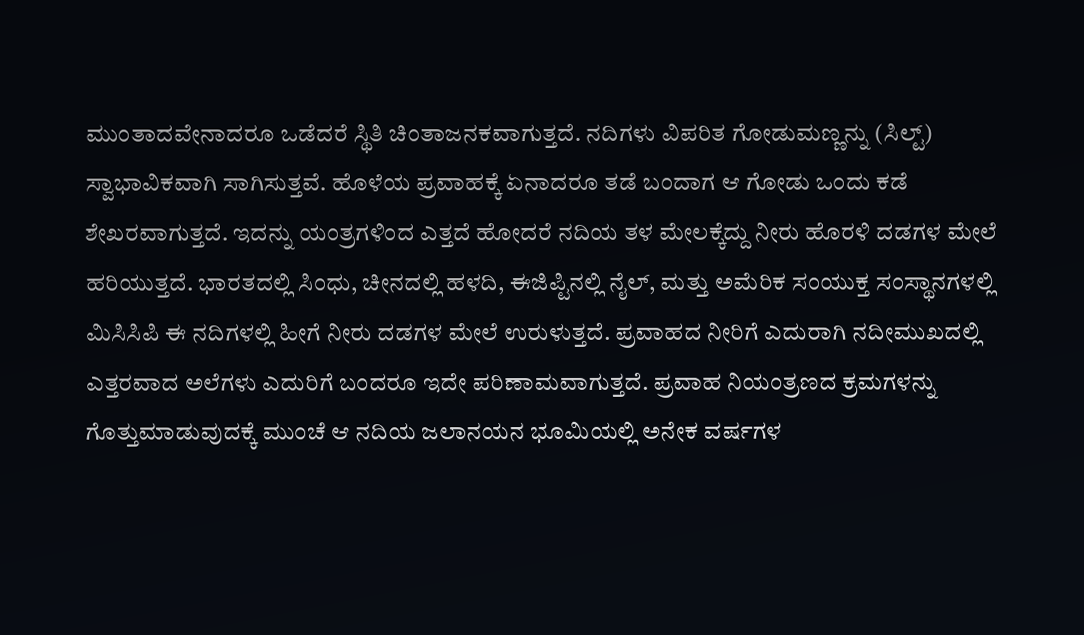ಮುಂತಾದವೇನಾದರೂ ಒಡೆದರೆ ಸ್ಥಿತಿ ಚಿಂತಾಜನಕವಾಗುತ್ತದೆ. ನದಿಗಳು ವಿಪರಿತ ಗೋಡುಮಣ್ಣನ್ನು (ಸಿಲ್ಟ್) ಸ್ವಾಭಾವಿಕವಾಗಿ ಸಾಗಿಸುತ್ತವೆ. ಹೊಳೆಯ ಪ್ರವಾಹಕ್ಕೆ ಏನಾದರೂ ತಡೆ ಬಂದಾಗ ಆ ಗೋಡು ಒಂದು ಕಡೆ ಶೇಖರವಾಗುತ್ತದೆ. ಇದನ್ನು ಯಂತ್ರಗಳಿಂದ ಎತ್ತದೆ ಹೋದರೆ ನದಿಯ ತಳ ಮೇಲಕ್ಕೆದ್ದು ನೀರು ಹೊರಳಿ ದಡಗಳ ಮೇಲೆ ಹರಿಯುತ್ತದೆ. ಭಾರತದಲ್ಲಿ ಸಿಂಧು, ಚೀನದಲ್ಲಿ ಹಳದಿ, ಈಜಿಪ್ಟಿನಲ್ಲಿ ನೈಲ್, ಮತ್ತು ಅಮೆರಿಕ ಸಂಯುಕ್ತ ಸಂಸ್ಥಾನಗಳಲ್ಲಿ ಮಿಸಿಸಿಪಿ ಈ ನದಿಗಳಲ್ಲಿ ಹೀಗೆ ನೀರು ದಡಗಳ ಮೇಲೆ ಉರುಳುತ್ತದೆ. ಪ್ರವಾಹದ ನೀರಿಗೆ ಎದುರಾಗಿ ನದೀಮುಖದಲ್ಲಿ ಎತ್ತರವಾದ ಅಲೆಗಳು ಎದುರಿಗೆ ಬಂದರೂ ಇದೇ ಪರಿಣಾಮವಾಗುತ್ತದೆ. ಪ್ರವಾಹ ನಿಯಂತ್ರಣದ ಕ್ರಮಗಳನ್ನು ಗೊತ್ತುಮಾಡುವುದಕ್ಕೆ ಮುಂಚೆ ಆ ನದಿಯ ಜಲಾನಯನ ಭೂಮಿಯಲ್ಲಿ ಅನೇಕ ವರ್ಷಗಳ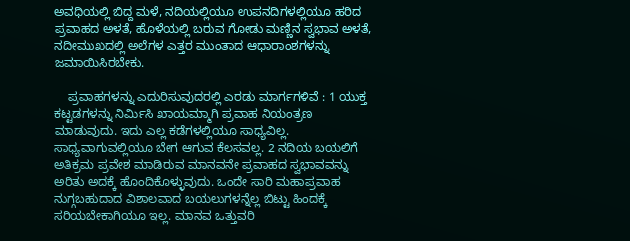ಅವಧಿಯಲ್ಲಿ ಬಿದ್ದ ಮಳೆ, ನದಿಯಲ್ಲಿಯೂ ಉಪನದಿಗಳಲ್ಲಿಯೂ ಹರಿದ ಪ್ರವಾಹದ ಅಳತೆ, ಹೊಳೆಯಲ್ಲಿ ಬರುವ ಗೋಡು ಮಣ್ಣಿನ ಸ್ವಭಾವ ಅಳತೆ, ನದೀಮುಖದಲ್ಲಿ ಅಲೆಗಳ ಎತ್ತರ ಮುಂತಾದ ಆಧಾರಾಂಶಗಳನ್ನು ಜಮಾಯಿಸಿರಬೇಕು.

    ಪ್ರವಾಹಗಳನ್ನು ಎದುರಿಸುವುದರಲ್ಲಿ ಎರಡು ಮಾರ್ಗಗಳಿವೆ : 1 ಯುಕ್ತ ಕಟ್ಟಡಗಳನ್ನು ನಿರ್ಮಿಸಿ ಖಾಯಮ್ಮಾಗಿ ಪ್ರವಾಹ ನಿಯಂತ್ರಣ ಮಾಡುವುದು. ಇದು ಎಲ್ಲ ಕಡೆಗಳಲ್ಲಿಯೂ ಸಾಧ್ಯವಿಲ್ಲ. ಸಾಧ್ಯವಾಗುವಲ್ಲಿಯೂ ಬೇಗ ಆಗುವ ಕೆಲಸವಲ್ಲ. 2 ನದಿಯ ಬಯಲಿಗೆ ಅತಿಕ್ರಮ ಪ್ರವೇಶ ಮಾಡಿರುವ ಮಾನವನೇ ಪ್ರವಾಹದ ಸ್ವಭಾವವನ್ನು ಅರಿತು ಅದಕ್ಕೆ ಹೊಂದಿಕೊಳ್ಳುವುದು. ಒಂದೇ ಸಾರಿ ಮಹಾಪ್ರವಾಹ ನುಗ್ಗಬಹುದಾದ ವಿಶಾಲವಾದ ಬಯಲುಗಳನ್ನೆಲ್ಲ ಬಿಟ್ಟು ಹಿಂದಕ್ಕೆ ಸರಿಯಬೇಕಾಗಿಯೂ ಇಲ್ಲ. ಮಾನವ ಒತ್ತುವರಿ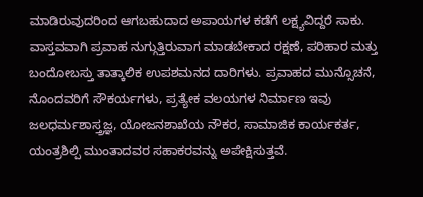ಮಾಡಿರುವುದರಿಂದ ಆಗಬಹುದಾದ ಅಪಾಯಗಳ ಕಡೆಗೆ ಲಕ್ಷ್ಯವಿದ್ದರೆ ಸಾಕು. ವಾಸ್ತವವಾಗಿ ಪ್ರವಾಹ ನುಗ್ಗುತ್ತಿರುವಾಗ ಮಾಡಬೇಕಾದ ರಕ್ಷಣೆ, ಪರಿಹಾರ ಮತ್ತು ಬಂದೋಬಸ್ತು ತಾತ್ಕಾಲಿಕ ಉಪಶಮನದ ದಾರಿಗಳು. ಪ್ರವಾಹದ ಮುನ್ಸೊಚನೆ, ನೊಂದವರಿಗೆ ಸೌಕರ್ಯಗಳು, ಪ್ರತ್ಯೇಕ ವಲಯಗಳ ನಿರ್ಮಾಣ ಇವು ಜಲಧರ್ಮಶಾಸ್ತ್ರಜ್ಞ, ಯೋಜನಶಾಖೆಯ ನೌಕರ, ಸಾಮಾಜಿಕ ಕಾರ್ಯಕರ್ತ, ಯಂತ್ರಶಿಲ್ಪಿ ಮುಂತಾದವರ ಸಹಾಕರವನ್ನು ಅಪೇಕ್ಷಿಸುತ್ತವೆ.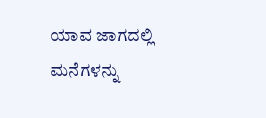ಯಾವ ಜಾಗದಲ್ಲಿ ಮನೆಗಳನ್ನು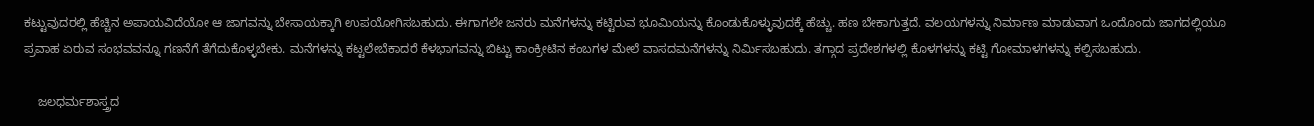ಕಟ್ಟುವುದರಲ್ಲಿ ಹೆಚ್ಚಿನ ಅಪಾಯವಿದೆಯೋ ಆ ಜಾಗವನ್ನು ಬೇಸಾಯಕ್ಕಾಗಿ ಉಪಯೋಗಿಸಬಹುದು. ಈಗಾಗಲೇ ಜನರು ಮನೆಗಳನ್ನು ಕಟ್ಟಿರುವ ಭೂಮಿಯನ್ನು ಕೊಂಡುಕೊಳ್ಳುವುದಕ್ಕೆ ಹೆಚ್ಚು. ಹಣ ಬೇಕಾಗುತ್ತದೆ. ವಲಯಗಳನ್ನು ನಿರ್ಮಾಣ ಮಾಡುವಾಗ ಒಂದೊಂದು ಜಾಗದಲ್ಲಿಯೂ ಪ್ರವಾಹ ಏರುವ ಸಂಭವವನ್ನೂ ಗಣನೆಗೆ ತೆಗೆದುಕೊಳ್ಳಬೇಕು. ಮನೆಗಳನ್ನು ಕಟ್ಟಲೇಬೆಕಾದರೆ ಕೆಳಭಾಗವನ್ನು ಬಿಟ್ಟು ಕಾಂಕ್ರೀಟಿನ ಕಂಬಗಳ ಮೇಲೆ ವಾಸದಮನೆಗಳನ್ನು ನಿರ್ಮಿಸಬಹುದು. ತಗ್ಗಾದ ಪ್ರದೇಶಗಳಲ್ಲಿ ಕೊಳಗಳನ್ನು ಕಟ್ಟಿ ಗೋಮಾಳಗಳನ್ನು ಕಲ್ಪಿಸಬಹುದು.

    ಜಲಧರ್ಮಶಾಸ್ತ್ರದ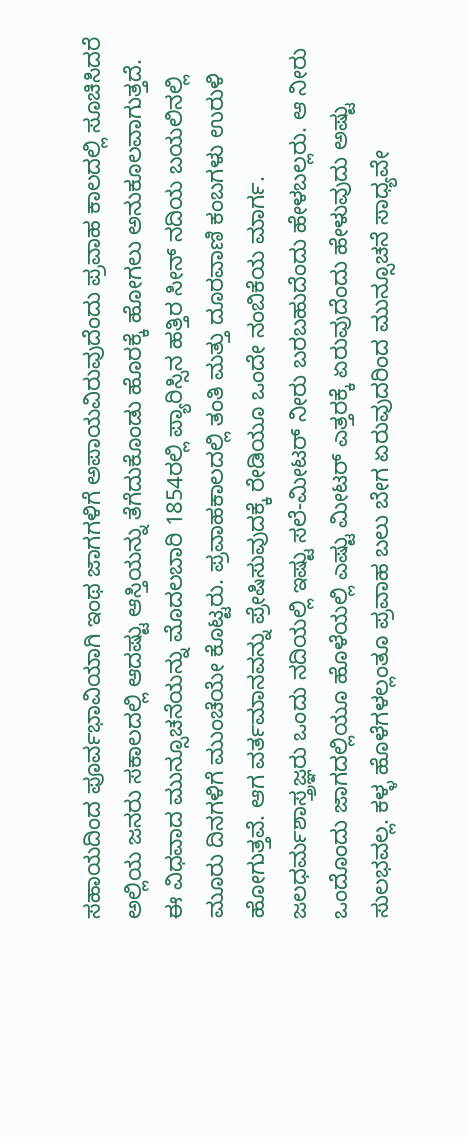ಸಹಾಯದಿಂದ ಪೂರ್ವಭಾವಿಯಾಗಿ ಇಂಥ ಜಾಗಗಳಿಗೆ ಅಪಾಯವಿರುವುದೆಂದು ಪ್ರವಾಹ ಕಾಲದಲ್ಲಿ ಸೂಚಿಸಿದರೆ ಅಲ್ಲಿಯ ಜನರು ಸಕಾಲದಲ್ಲಿ ಆದಷ್ಟು ಆಸ್ತಿಯನ್ನು ತೆಗೆದುಕೊಂಡು ಹೊರಕ್ಕೆ ಹೋಗಲು ಅನುಕೂಲವಾಗುತ್ತದೆ. ಈ ವಿಧವಾದ ಮುನ್ಸೂಚನೆಯನ್ನು ಮೊದಲಬಾರಿ 1854ರಲ್ಲಿ ಪ್ಯಾರಿಸ್ಸಿನ ಹತ್ತಿರ ಸೀನ್ ನದಿಯ ಬಯಲಿನಲ್ಲಿ ಮೂರು ದಿನಗಳಿಗೆ ಮುಂಚೆಯೇ ಕೊಟ್ಟರು. ಪ್ರವಾಹಕಾಲದಲ್ಲಿ ತಂತಿ ಮತ್ತು ದೂರವಾಣಿ ಕಂಬಗಳು ಉರುಳಿ ಹೋಗುತ್ತವೆ. ಆಗ ವರ್ತಮಾನವನ್ನು ಪ್ರೇಷಿಸುವುದಕ್ಕೆ ರೇಡಿಯೂ ಒಂದೇ ನಂಬಿಕೆಯ ಮಾರ್ಗ. ಜಲಧರ್ಮಶಾಸ್ತ್ರಜ್ಞರು ಒಂದು ನದಿಯಲ್ಲಿ ಇಷ್ಟು ಸಲೆ-ಮೀಟರ್ ನೀರು ಬರಬಹುದೆಂದು ಹೇಳಬಲ್ಲರು. ಆ ನೀರು ಒಂದೊಂದು ಜಾಗದಲ್ಲಿಯೂ ಹೊಳೆಯಲ್ಲಿ ಎಷ್ಟು ಮೀಟರ್ ಎತ್ತರಕ್ಕೆ ಏರುವುದೆಂದು ಹೇಳುವುದು ಅಷ್ಟು ಸುಲಭವಲ್ಲ. ಕಳ್ಳ ಹೊಳೆಗಳಲ್ಲಂತೂ ಪ್ರವಾಹ ಬಲು ಬೇಗ ಏರುವುದರಿಂದ ಮುನ್ಸೂಚನೆ ಸಾಧ್ಯವೇ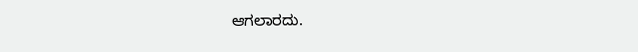ಆಗಲಾರದು.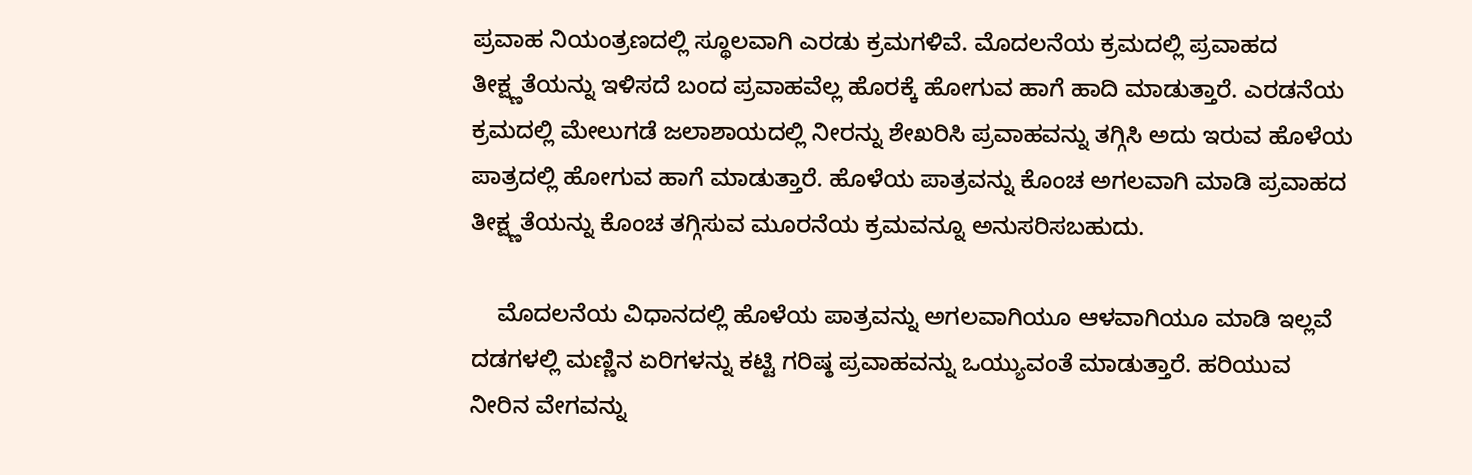ಪ್ರವಾಹ ನಿಯಂತ್ರಣದಲ್ಲಿ ಸ್ಥೂಲವಾಗಿ ಎರಡು ಕ್ರಮಗಳಿವೆ. ಮೊದಲನೆಯ ಕ್ರಮದಲ್ಲಿ ಪ್ರವಾಹದ ತೀಕ್ಷ್ಣತೆಯನ್ನು ಇಳಿಸದೆ ಬಂದ ಪ್ರವಾಹವೆಲ್ಲ ಹೊರಕ್ಕೆ ಹೋಗುವ ಹಾಗೆ ಹಾದಿ ಮಾಡುತ್ತಾರೆ. ಎರಡನೆಯ ಕ್ರಮದಲ್ಲಿ ಮೇಲುಗಡೆ ಜಲಾಶಾಯದಲ್ಲಿ ನೀರನ್ನು ಶೇಖರಿಸಿ ಪ್ರವಾಹವನ್ನು ತಗ್ಗಿಸಿ ಅದು ಇರುವ ಹೊಳೆಯ ಪಾತ್ರದಲ್ಲಿ ಹೋಗುವ ಹಾಗೆ ಮಾಡುತ್ತಾರೆ. ಹೊಳೆಯ ಪಾತ್ರವನ್ನು ಕೊಂಚ ಅಗಲವಾಗಿ ಮಾಡಿ ಪ್ರವಾಹದ ತೀಕ್ಷ್ಣತೆಯನ್ನು ಕೊಂಚ ತಗ್ಗಿಸುವ ಮೂರನೆಯ ಕ್ರಮವನ್ನೂ ಅನುಸರಿಸಬಹುದು.

    ಮೊದಲನೆಯ ವಿಧಾನದಲ್ಲಿ ಹೊಳೆಯ ಪಾತ್ರವನ್ನು ಅಗಲವಾಗಿಯೂ ಆಳವಾಗಿಯೂ ಮಾಡಿ ಇಲ್ಲವೆ ದಡಗಳಲ್ಲಿ ಮಣ್ಣಿನ ಏರಿಗಳನ್ನು ಕಟ್ಟಿ ಗರಿಷ್ಠ ಪ್ರವಾಹವನ್ನು ಒಯ್ಯುವಂತೆ ಮಾಡುತ್ತಾರೆ. ಹರಿಯುವ ನೀರಿನ ವೇಗವನ್ನು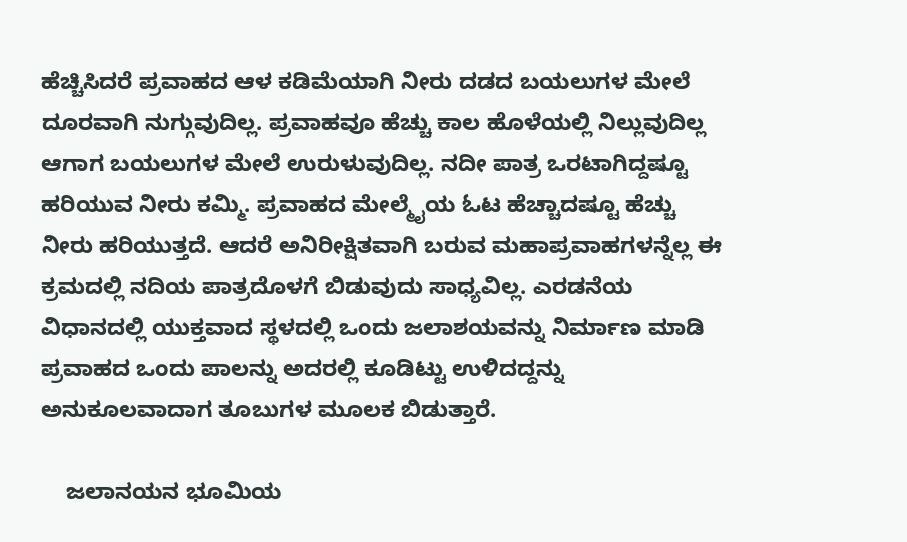ಹೆಚ್ಚಿಸಿದರೆ ಪ್ರವಾಹದ ಆಳ ಕಡಿಮೆಯಾಗಿ ನೀರು ದಡದ ಬಯಲುಗಳ ಮೇಲೆ ದೂರವಾಗಿ ನುಗ್ಗುವುದಿಲ್ಲ. ಪ್ರವಾಹವೂ ಹೆಚ್ಚು ಕಾಲ ಹೊಳೆಯಲ್ಲಿ ನಿಲ್ಲುವುದಿಲ್ಲ ಆಗಾಗ ಬಯಲುಗಳ ಮೇಲೆ ಉರುಳುವುದಿಲ್ಲ. ನದೀ ಪಾತ್ರ ಒರಟಾಗಿದ್ದಷ್ಟೂ ಹರಿಯುವ ನೀರು ಕಮ್ಮಿ. ಪ್ರವಾಹದ ಮೇಲ್ಮೈಯ ಓಟ ಹೆಚ್ಚಾದಷ್ಟೂ ಹೆಚ್ಚು ನೀರು ಹರಿಯುತ್ತದೆ. ಆದರೆ ಅನಿರೀಕ್ಷಿತವಾಗಿ ಬರುವ ಮಹಾಪ್ರವಾಹಗಳನ್ನೆಲ್ಲ ಈ ಕ್ರಮದಲ್ಲಿ ನದಿಯ ಪಾತ್ರದೊಳಗೆ ಬಿಡುವುದು ಸಾಧ್ಯವಿಲ್ಲ. ಎರಡನೆಯ ವಿಧಾನದಲ್ಲಿ ಯುಕ್ತವಾದ ಸ್ಥಳದಲ್ಲಿ ಒಂದು ಜಲಾಶಯವನ್ನು ನಿರ್ಮಾಣ ಮಾಡಿ ಪ್ರವಾಹದ ಒಂದು ಪಾಲನ್ನು ಅದರಲ್ಲಿ ಕೂಡಿಟ್ಟು ಉಳಿದದ್ದನ್ನು ಅನುಕೂಲವಾದಾಗ ತೂಬುಗಳ ಮೂಲಕ ಬಿಡುತ್ತಾರೆ.

    ಜಲಾನಯನ ಭೂಮಿಯ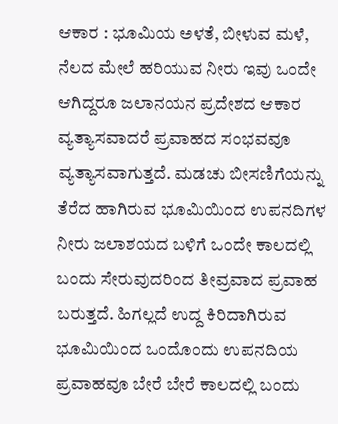ಆಕಾರ : ಭೂಮಿಯ ಅಳತೆ, ಬೀಳುವ ಮಳೆ, ನೆಲದ ಮೇಲೆ ಹರಿಯುವ ನೀರು ಇವು ಒಂದೇ ಆಗಿದ್ದರೂ ಜಲಾನಯನ ಪ್ರದೇಶದ ಆಕಾರ ವ್ಯತ್ಯಾಸವಾದರೆ ಪ್ರವಾಹದ ಸಂಭವವೂ ವ್ಯತ್ಯಾಸವಾಗುತ್ತದೆ. ಮಡಚು ಬೀಸಣಿಗೆಯನ್ನು ತೆರೆದ ಹಾಗಿರುವ ಭೂಮಿಯಿಂದ ಉಪನದಿಗಳ ನೀರು ಜಲಾಶಯದ ಬಳಿಗೆ ಒಂದೇ ಕಾಲದಲ್ಲಿ ಬಂದು ಸೇರುವುದರಿಂದ ತೀವ್ರವಾದ ಪ್ರವಾಹ ಬರುತ್ತದೆ. ಹಿಗಲ್ಲದೆ ಉದ್ದ ಕಿರಿದಾಗಿರುವ ಭೂಮಿಯಿಂದ ಒಂದೊಂದು ಉಪನದಿಯ ಪ್ರವಾಹವೂ ಬೇರೆ ಬೇರೆ ಕಾಲದಲ್ಲಿ ಬಂದು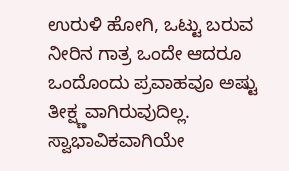ಉರುಳಿ ಹೋಗಿ, ಒಟ್ಟು ಬರುವ ನೀರಿನ ಗಾತ್ರ ಒಂದೇ ಆದರೂ ಒಂದೊಂದು ಪ್ರವಾಹವೂ ಅಷ್ಟು ತೀಕ್ಷ್ಣವಾಗಿರುವುದಿಲ್ಲ. ಸ್ವಾಭಾವಿಕವಾಗಿಯೇ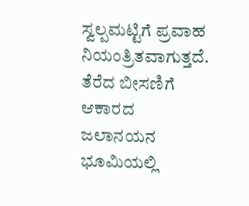ಸ್ವಲ್ಪಮಟ್ಟಿಗೆ ಪ್ರವಾಹ ನಿಯಂತ್ರಿತವಾಗುತ್ತದೆ. ತೆರೆದ ಬೀಸಣಿಗೆ ಆಕಾರದ ಜಲಾನಯನ ಭೂಮಿಯಲ್ಲಿ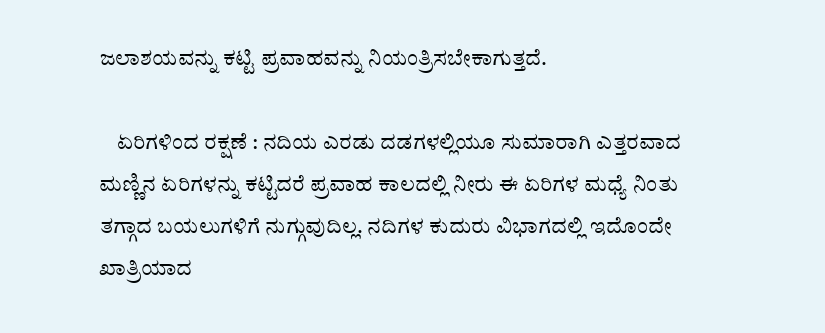ಜಲಾಶಯವನ್ನು ಕಟ್ಟಿ ಪ್ರವಾಹವನ್ನು ನಿಯಂತ್ರಿಸಬೇಕಾಗುತ್ತದೆ.

    ಏರಿಗಳಿಂದ ರಕ್ಷಣೆ : ನದಿಯ ಎರಡು ದಡಗಳಲ್ಲಿಯೂ ಸುಮಾರಾಗಿ ಎತ್ತರವಾದ ಮಣ್ಣಿನ ಏರಿಗಳನ್ನು ಕಟ್ಟಿದರೆ ಪ್ರವಾಹ ಕಾಲದಲ್ಲಿ ನೀರು ಈ ಏರಿಗಳ ಮಧ್ಯೆ ನಿಂತು ತಗ್ಗಾದ ಬಯಲುಗಳಿಗೆ ನುಗ್ಗುವುದಿಲ್ಲ. ನದಿಗಳ ಕುದುರು ವಿಭಾಗದಲ್ಲಿ ಇದೊಂದೇ ಖಾತ್ರಿಯಾದ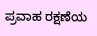ಪ್ರವಾಹ ರಕ್ಷಣೆಯ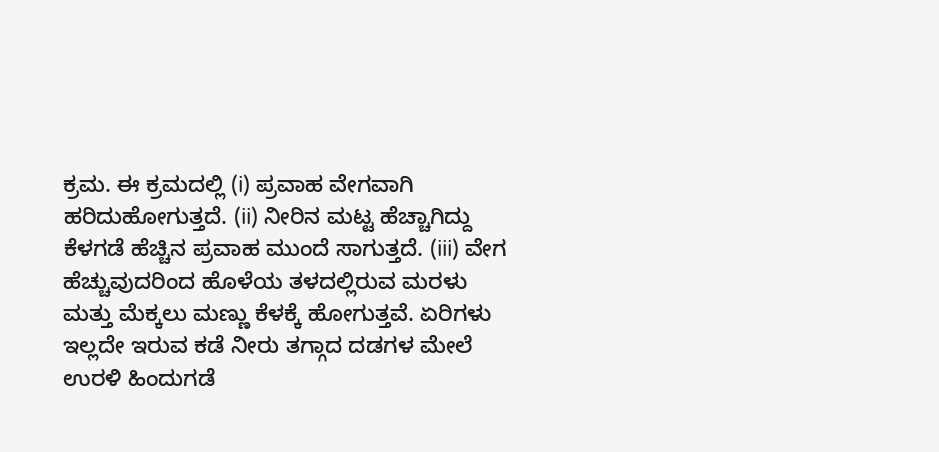ಕ್ರಮ. ಈ ಕ್ರಮದಲ್ಲಿ (i) ಪ್ರವಾಹ ವೇಗವಾಗಿ ಹರಿದುಹೋಗುತ್ತದೆ. (ii) ನೀರಿನ ಮಟ್ಟ ಹೆಚ್ಚಾಗಿದ್ದು ಕೆಳಗಡೆ ಹೆಚ್ಚಿನ ಪ್ರವಾಹ ಮುಂದೆ ಸಾಗುತ್ತದೆ. (iii) ವೇಗ ಹೆಚ್ಚುವುದರಿಂದ ಹೊಳೆಯ ತಳದಲ್ಲಿರುವ ಮರಳು ಮತ್ತು ಮೆಕ್ಕಲು ಮಣ್ಣು ಕೆಳಕ್ಕೆ ಹೋಗುತ್ತವೆ. ಏರಿಗಳು ಇಲ್ಲದೇ ಇರುವ ಕಡೆ ನೀರು ತಗ್ಗಾದ ದಡಗಳ ಮೇಲೆ ಉರಳಿ ಹಿಂದುಗಡೆ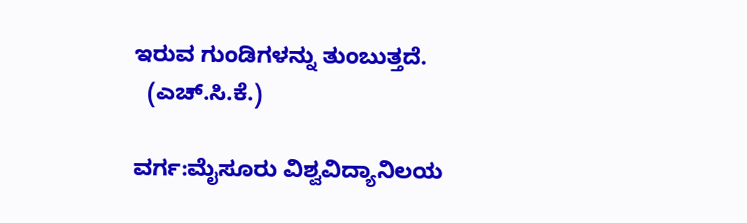ಇರುವ ಗುಂಡಿಗಳನ್ನು ತುಂಬುತ್ತದೆ.
  (ಎಚ್.ಸಿ.ಕೆ.)

ವರ್ಗ:ಮೈಸೂರು ವಿಶ್ವವಿದ್ಯಾನಿಲಯ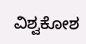ವಿಶ್ವಕೋಶ